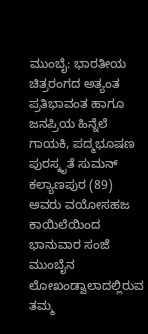ಮುಂಬೈ: ಭಾರತೀಯ ಚಿತ್ರರಂಗದ ಅತ್ಯಂತ ಪ್ರತಿಭಾವಂತ ಹಾಗೂ ಜನಪ್ರಿಯ ಹಿನ್ನೆಲೆ ಗಾಯಕಿ, ಪದ್ಮಭೂಷಣ ಪುರಸ್ಕೃತೆ ಸುಮನ್ ಕಲ್ಯಾಣಪುರ (89) ಅವರು ವಯೋಸಹಜ ಕಾಯಿಲೆಯಿಂದ ಭಾನುವಾರ ಸಂಜೆ ಮುಂಬೈನ ಲೋಖಂಡ್ವಾಲಾದಲ್ಲಿರುವ ತಮ್ಮ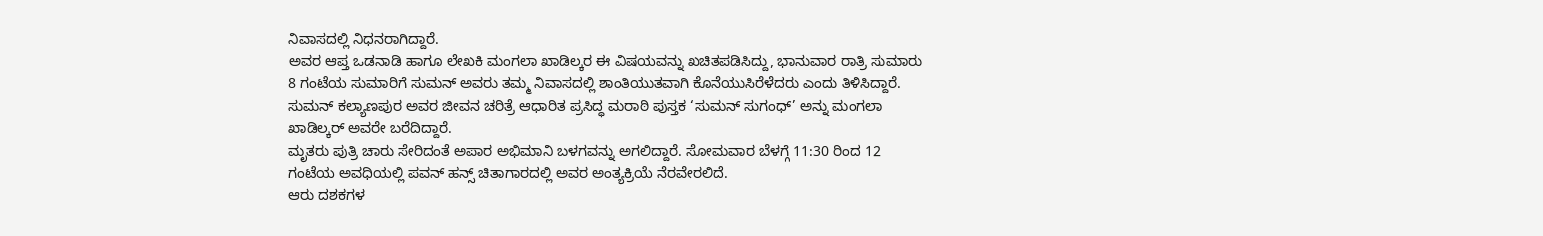ನಿವಾಸದಲ್ಲಿ ನಿಧನರಾಗಿದ್ದಾರೆ.
ಅವರ ಆಪ್ತ ಒಡನಾಡಿ ಹಾಗೂ ಲೇಖಕಿ ಮಂಗಲಾ ಖಾಡಿಲ್ಕರ ಈ ವಿಷಯವನ್ನು ಖಚಿತಪಡಿಸಿದ್ದು, ಭಾನುವಾರ ರಾತ್ರಿ ಸುಮಾರು 8 ಗಂಟೆಯ ಸುಮಾರಿಗೆ ಸುಮನ್ ಅವರು ತಮ್ಮ ನಿವಾಸದಲ್ಲಿ ಶಾಂತಿಯುತವಾಗಿ ಕೊನೆಯುಸಿರೆಳೆದರು ಎಂದು ತಿಳಿಸಿದ್ದಾರೆ. ಸುಮನ್ ಕಲ್ಯಾಣಪುರ ಅವರ ಜೀವನ ಚರಿತ್ರೆ ಆಧಾರಿತ ಪ್ರಸಿದ್ಧ ಮರಾಠಿ ಪುಸ್ತಕ ‘ಸುಮನ್ ಸುಗಂಧ್’ ಅನ್ನು ಮಂಗಲಾ ಖಾಡಿಲ್ಕರ್ ಅವರೇ ಬರೆದಿದ್ದಾರೆ.
ಮೃತರು ಪುತ್ರಿ ಚಾರು ಸೇರಿದಂತೆ ಅಪಾರ ಅಭಿಮಾನಿ ಬಳಗವನ್ನು ಅಗಲಿದ್ದಾರೆ. ಸೋಮವಾರ ಬೆಳಗ್ಗೆ 11:30 ರಿಂದ 12 ಗಂಟೆಯ ಅವಧಿಯಲ್ಲಿ ಪವನ್ ಹನ್ಸ್ ಚಿತಾಗಾರದಲ್ಲಿ ಅವರ ಅಂತ್ಯಕ್ರಿಯೆ ನೆರವೇರಲಿದೆ.
ಆರು ದಶಕಗಳ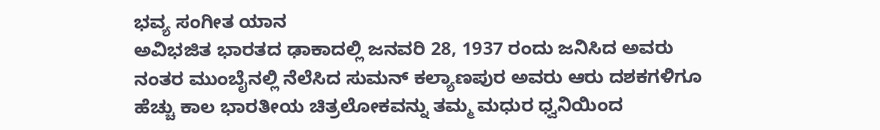ಭವ್ಯ ಸಂಗೀತ ಯಾನ
ಅವಿಭಜಿತ ಭಾರತದ ಢಾಕಾದಲ್ಲಿ ಜನವರಿ 28, 1937 ರಂದು ಜನಿಸಿದ ಅವರು ನಂತರ ಮುಂಬೈನಲ್ಲಿ ನೆಲೆಸಿದ ಸುಮನ್ ಕಲ್ಯಾಣಪುರ ಅವರು ಆರು ದಶಕಗಳಿಗೂ ಹೆಚ್ಚು ಕಾಲ ಭಾರತೀಯ ಚಿತ್ರಲೋಕವನ್ನು ತಮ್ಮ ಮಧುರ ಧ್ವನಿಯಿಂದ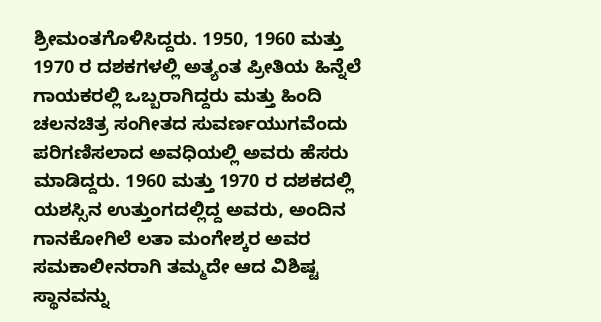ಶ್ರೀಮಂತಗೊಳಿಸಿದ್ದರು. 1950, 1960 ಮತ್ತು 1970 ರ ದಶಕಗಳಲ್ಲಿ ಅತ್ಯಂತ ಪ್ರೀತಿಯ ಹಿನ್ನೆಲೆ ಗಾಯಕರಲ್ಲಿ ಒಬ್ಬರಾಗಿದ್ದರು ಮತ್ತು ಹಿಂದಿ ಚಲನಚಿತ್ರ ಸಂಗೀತದ ಸುವರ್ಣಯುಗವೆಂದು ಪರಿಗಣಿಸಲಾದ ಅವಧಿಯಲ್ಲಿ ಅವರು ಹೆಸರು ಮಾಡಿದ್ದರು. 1960 ಮತ್ತು 1970 ರ ದಶಕದಲ್ಲಿ ಯಶಸ್ಸಿನ ಉತ್ತುಂಗದಲ್ಲಿದ್ದ ಅವರು, ಅಂದಿನ ಗಾನಕೋಗಿಲೆ ಲತಾ ಮಂಗೇಶ್ಕರ ಅವರ ಸಮಕಾಲೀನರಾಗಿ ತಮ್ಮದೇ ಆದ ವಿಶಿಷ್ಟ ಸ್ಥಾನವನ್ನು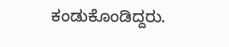ಕಂಡುಕೊಂಡಿದ್ದರು.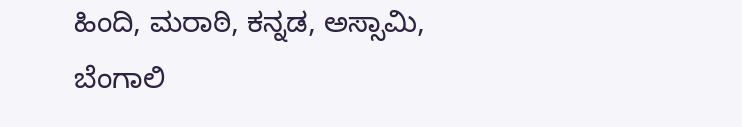ಹಿಂದಿ, ಮರಾಠಿ, ಕನ್ನಡ, ಅಸ್ಸಾಮಿ, ಬೆಂಗಾಲಿ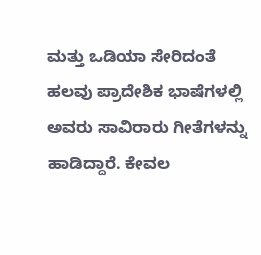ಮತ್ತು ಒಡಿಯಾ ಸೇರಿದಂತೆ ಹಲವು ಪ್ರಾದೇಶಿಕ ಭಾಷೆಗಳಲ್ಲಿ ಅವರು ಸಾವಿರಾರು ಗೀತೆಗಳನ್ನು ಹಾಡಿದ್ದಾರೆ. ಕೇವಲ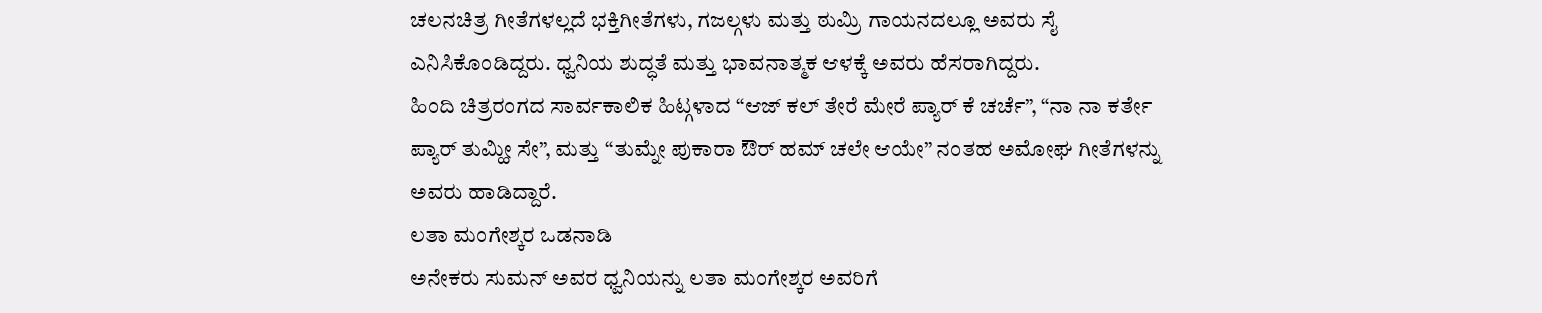ಚಲನಚಿತ್ರ ಗೀತೆಗಳಲ್ಲದೆ ಭಕ್ತಿಗೀತೆಗಳು, ಗಜಲ್ಗಳು ಮತ್ತು ಠುಮ್ರಿ ಗಾಯನದಲ್ಲೂ ಅವರು ಸೈ ಎನಿಸಿಕೊಂಡಿದ್ದರು. ಧ್ವನಿಯ ಶುದ್ಧತೆ ಮತ್ತು ಭಾವನಾತ್ಮಕ ಆಳಕ್ಕೆ ಅವರು ಹೆಸರಾಗಿದ್ದರು.
ಹಿಂದಿ ಚಿತ್ರರಂಗದ ಸಾರ್ವಕಾಲಿಕ ಹಿಟ್ಗಳಾದ “ಆಜ್ ಕಲ್ ತೇರೆ ಮೇರೆ ಪ್ಯಾರ್ ಕೆ ಚರ್ಚೆ”, “ನಾ ನಾ ಕರ್ತೇ ಪ್ಯಾರ್ ತುಮ್ಹೀ ಸೇ”, ಮತ್ತು “ತುಮ್ನೇ ಪುಕಾರಾ ಔರ್ ಹಮ್ ಚಲೇ ಆಯೇ” ನಂತಹ ಅಮೋಘ ಗೀತೆಗಳನ್ನು ಅವರು ಹಾಡಿದ್ದಾರೆ.
ಲತಾ ಮಂಗೇಶ್ಕರ ಒಡನಾಡಿ
ಅನೇಕರು ಸುಮನ್ ಅವರ ಧ್ವನಿಯನ್ನು ಲತಾ ಮಂಗೇಶ್ಕರ ಅವರಿಗೆ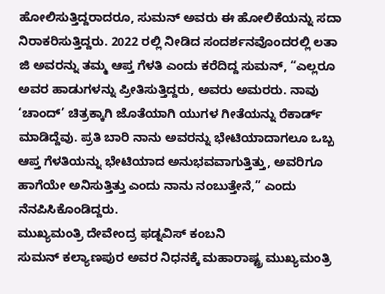ಹೋಲಿಸುತ್ತಿದ್ದರಾದರೂ, ಸುಮನ್ ಅವರು ಈ ಹೋಲಿಕೆಯನ್ನು ಸದಾ ನಿರಾಕರಿಸುತ್ತಿದ್ದರು. 2022 ರಲ್ಲಿ ನೀಡಿದ ಸಂದರ್ಶನವೊಂದರಲ್ಲಿ ಲತಾ ಜಿ ಅವರನ್ನು ತಮ್ಮ ಆಪ್ತ ಗೆಳತಿ ಎಂದು ಕರೆದಿದ್ದ ಸುಮನ್, “ಎಲ್ಲರೂ ಅವರ ಹಾಡುಗಳನ್ನು ಪ್ರೀತಿಸುತ್ತಿದ್ದರು, ಅವರು ಅಮರರು. ನಾವು ‘ಚಾಂದ್’ ಚಿತ್ರಕ್ಕಾಗಿ ಜೊತೆಯಾಗಿ ಯುಗಳ ಗೀತೆಯನ್ನು ರೆಕಾರ್ಡ್ ಮಾಡಿದ್ದೆವು. ಪ್ರತಿ ಬಾರಿ ನಾನು ಅವರನ್ನು ಭೇಟಿಯಾದಾಗಲೂ ಒಬ್ಬ ಆಪ್ತ ಗೆಳತಿಯನ್ನು ಭೇಟಿಯಾದ ಅನುಭವವಾಗುತ್ತಿತ್ತು, ಅವರಿಗೂ ಹಾಗೆಯೇ ಅನಿಸುತ್ತಿತ್ತು ಎಂದು ನಾನು ನಂಬುತ್ತೇನೆ,” ಎಂದು ನೆನಪಿಸಿಕೊಂಡಿದ್ದರು.
ಮುಖ್ಯಮಂತ್ರಿ ದೇವೇಂದ್ರ ಫಡ್ನವಿಸ್ ಕಂಬನಿ
ಸುಮನ್ ಕಲ್ಯಾಣಪುರ ಅವರ ನಿಧನಕ್ಕೆ ಮಹಾರಾಷ್ಟ್ರ ಮುಖ್ಯಮಂತ್ರಿ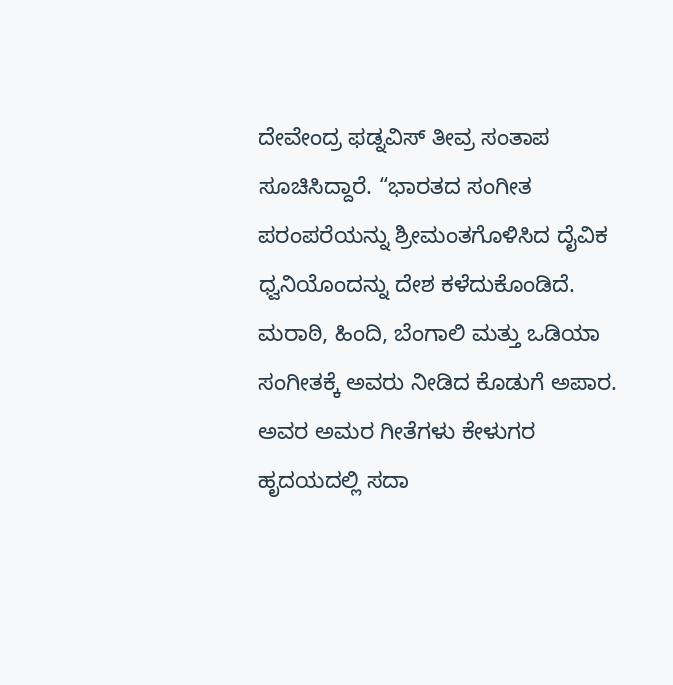ದೇವೇಂದ್ರ ಫಡ್ನವಿಸ್ ತೀವ್ರ ಸಂತಾಪ ಸೂಚಿಸಿದ್ದಾರೆ. “ಭಾರತದ ಸಂಗೀತ ಪರಂಪರೆಯನ್ನು ಶ್ರೀಮಂತಗೊಳಿಸಿದ ದೈವಿಕ ಧ್ವನಿಯೊಂದನ್ನು ದೇಶ ಕಳೆದುಕೊಂಡಿದೆ. ಮರಾಠಿ, ಹಿಂದಿ, ಬೆಂಗಾಲಿ ಮತ್ತು ಒಡಿಯಾ ಸಂಗೀತಕ್ಕೆ ಅವರು ನೀಡಿದ ಕೊಡುಗೆ ಅಪಾರ. ಅವರ ಅಮರ ಗೀತೆಗಳು ಕೇಳುಗರ ಹೃದಯದಲ್ಲಿ ಸದಾ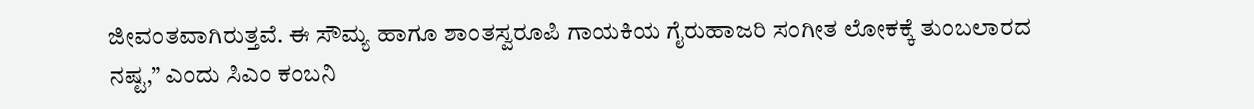ಜೀವಂತವಾಗಿರುತ್ತವೆ. ಈ ಸೌಮ್ಯ ಹಾಗೂ ಶಾಂತಸ್ವರೂಪಿ ಗಾಯಕಿಯ ಗೈರುಹಾಜರಿ ಸಂಗೀತ ಲೋಕಕ್ಕೆ ತುಂಬಲಾರದ ನಷ್ಟ,” ಎಂದು ಸಿಎಂ ಕಂಬನಿ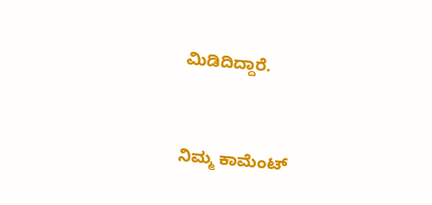ಮಿಡಿದಿದ್ದಾರೆ.


ನಿಮ್ಮ ಕಾಮೆಂಟ್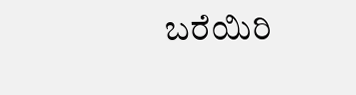ಬರೆಯಿರಿ